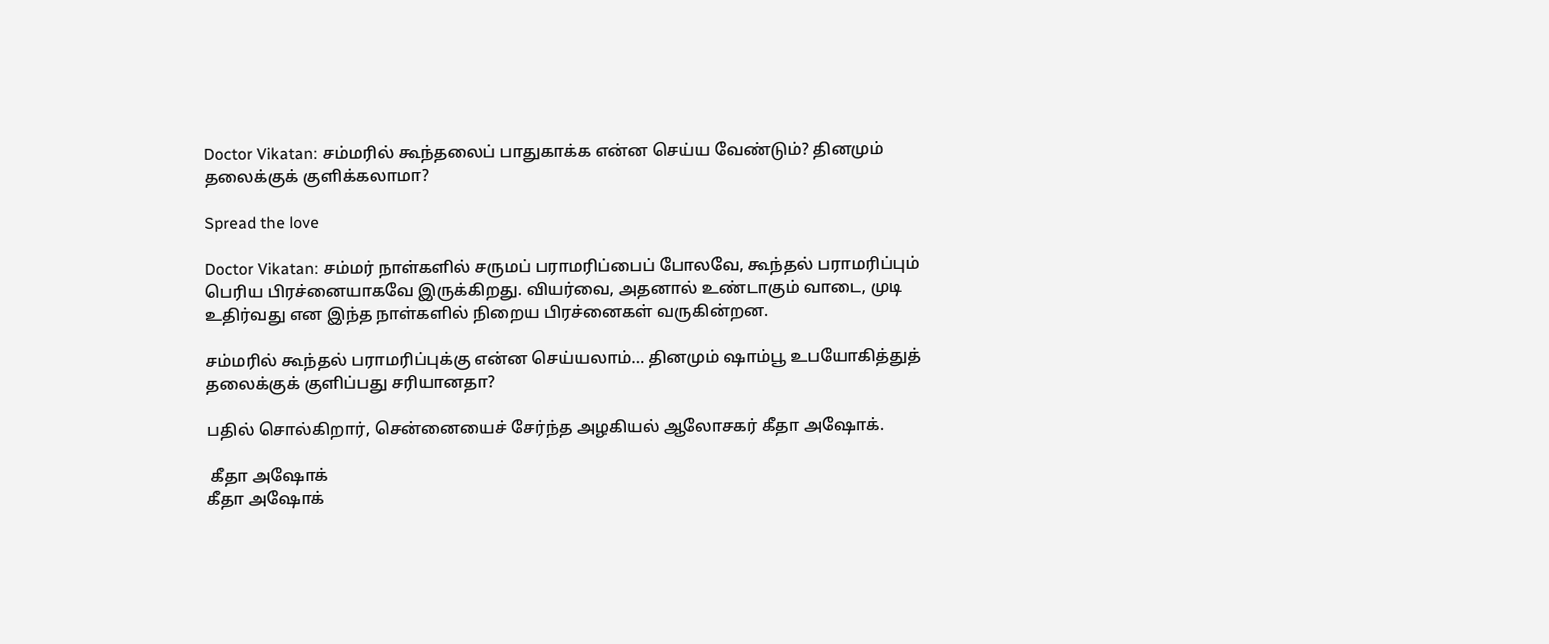Doctor Vikatan: சம்மரில் கூந்தலைப் பாதுகாக்க என்ன செய்ய வேண்டும்? தினமும் தலைக்குக் குளிக்கலாமா?

Spread the love

Doctor Vikatan: சம்மர் நாள்களில் சருமப் பராமரிப்பைப் போலவே, கூந்தல் பராமரிப்பும் பெரிய பிரச்னையாகவே இருக்கிறது. வியர்வை, அதனால் உண்டாகும் வாடை, முடி உதிர்வது என இந்த நாள்களில் நிறைய பிரச்னைகள் வருகின்றன.

சம்மரில் கூந்தல் பராமரிப்புக்கு என்ன செய்யலாம்… தினமும் ஷாம்பூ உபயோகித்துத் தலைக்குக் குளிப்பது சரியானதா?

பதில் சொல்கிறார், சென்னையைச் சேர்ந்த அழகியல் ஆலோசகர் கீதா அஷோக்.

 கீதா அஷோக்
கீதா அஷோக்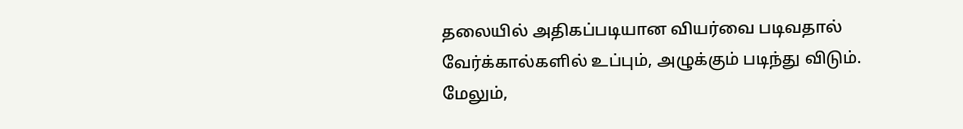தலையில் அதிகப்படியான வியர்வை படிவதால் வேர்க்கால்களில் உப்பும், அழுக்கும் படிந்து விடும். மேலும்,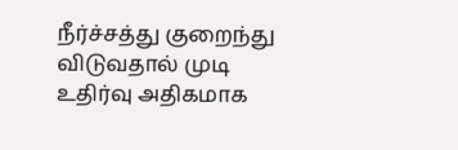நீர்ச்சத்து குறைந்து விடுவதால் முடி உதிர்வு அதிகமாக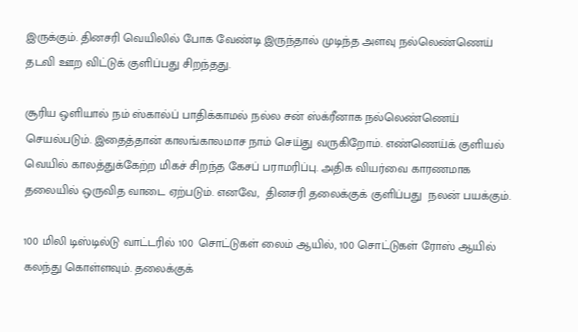இருக்கும். தினசரி வெயிலில் போக வேண்டி இருந்தால் முடிந்த அளவு நல்லெண்ணெய் தடவி ஊற விட்டுக் குளிப்பது சிறந்தது.

சூரிய ஒளியால் நம் ஸ்கால்ப் பாதிக்காமல் நல்ல சன் ஸ்க்ரீனாக நல்லெண்ணெய் செயல்படும். இதைத்தான் காலங்காலமாச நாம் செய்து வருகிறோம். எண்ணெய்க் குளியல் வெயில் காலத்துக்கேற்ற மிகச் சிறந்த கேசப் பராமரிப்பு. அதிக வியர்வை காரணமாக தலையில் ஒருவித வாடை ஏற்படும். எனவே,  தினசரி தலைக்குக் குளிப்பது  நலன் பயக்கும்.

100 மிலி டிஸ்டில்டு வாட்டரில் 100 சொட்டுகள் லைம் ஆயில், 100 சொட்டுகள் ரோஸ் ஆயில் கலந்து கொள்ளவும். தலைக்குக்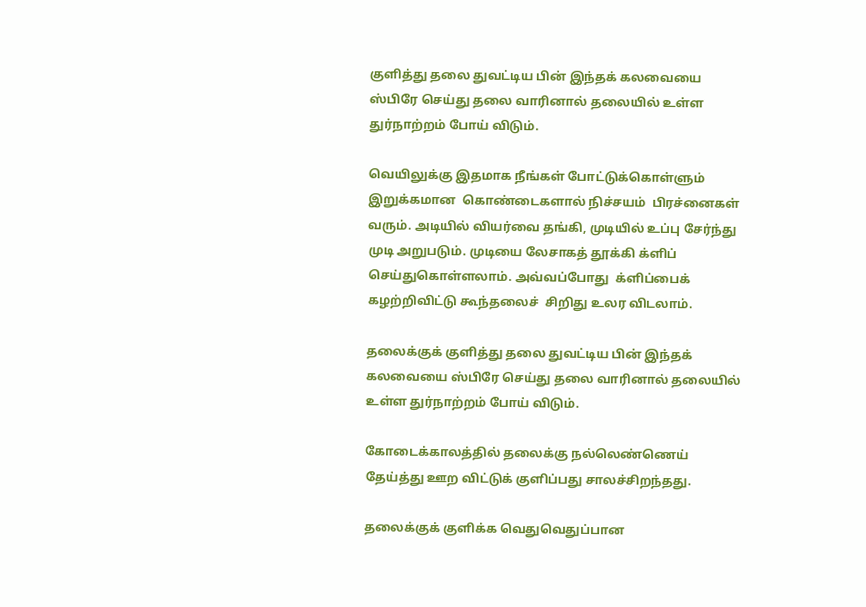குளித்து தலை துவட்டிய பின் இந்தக் கலவையை ஸ்பிரே செய்து தலை வாரினால் தலையில் உள்ள துர்நாற்றம் போய் விடும்.

வெயிலுக்கு இதமாக நீங்கள் போட்டுக்கொள்ளும் இறுக்கமான  கொண்டைகளால் நிச்சயம்  பிரச்னைகள் வரும். அடியில் வியர்வை தங்கி, முடியில் உப்பு சேர்ந்து முடி அறுபடும். முடியை லேசாகத் தூக்கி க்ளிப் செய்துகொள்ளலாம். அவ்வப்போது  க்ளிப்பைக்  கழற்றிவிட்டு கூந்தலைச்  சிறிது உலர விடலாம்.

தலைக்குக் குளித்து தலை துவட்டிய பின் இந்தக் கலவையை ஸ்பிரே செய்து தலை வாரினால் தலையில் உள்ள துர்நாற்றம் போய் விடும்.

கோடைக்காலத்தில் தலைக்கு நல்லெண்ணெய் தேய்த்து ஊற விட்டுக் குளிப்பது சாலச்சிறந்தது.

தலைக்குக் குளிக்க வெதுவெதுப்பான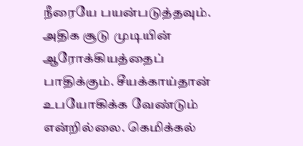நீரையே பயன்படுத்தவும். அதிக சூடு முடியின் ஆரோக்கியத்தைப் பாதிக்கும். சீயக்காய்தான் உபயோகிக்க வேண்டும் என்றில்லை. கெமிக்கல்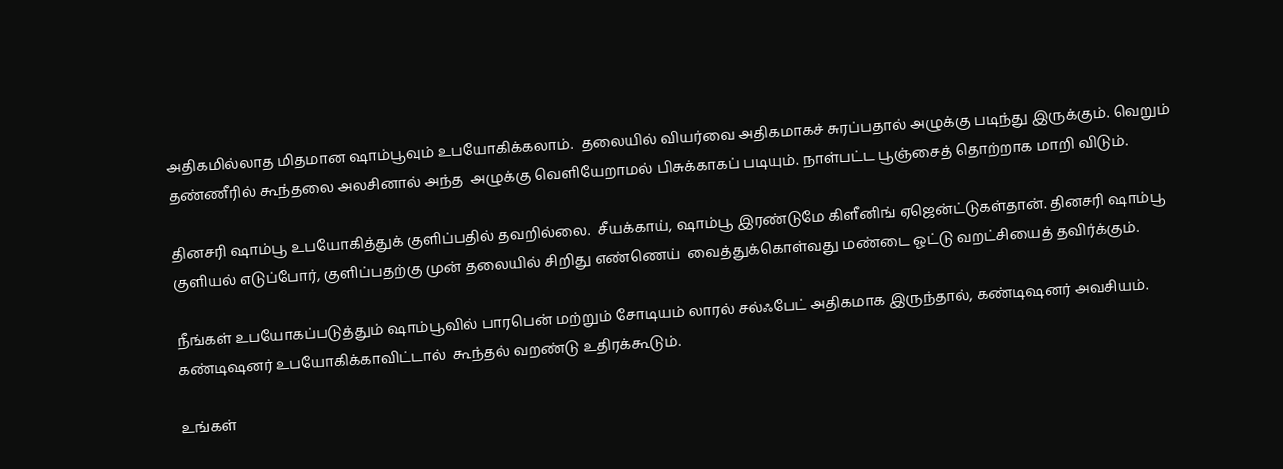அதிகமில்லாத மிதமான ஷாம்பூவும் உபயோகிக்கலாம்.  தலையில் வியர்வை அதிகமாகச் சுரப்பதால் அழுக்கு படிந்து இருக்கும். வெறும் தண்ணீரில் கூந்தலை அலசினால் அந்த  அழுக்கு வெளியேறாமல் பிசுக்காகப் படியும். நாள்பட்ட பூஞ்சைத் தொற்றாக மாறி விடும்.

தினசரி ஷாம்பூ உபயோகித்துக் குளிப்பதில் தவறில்லை.  சீயக்காய், ஷாம்பூ இரண்டுமே கிளீனிங் ஏஜென்ட்டுகள்தான். தினசரி ஷாம்பூ குளியல் எடுப்போர், குளிப்பதற்கு முன் தலையில் சிறிது எண்ணெய்  வைத்துக்கொள்வது மண்டை ஓட்டு வறட்சியைத் தவிர்க்கும்.

நீங்கள் உபயோகப்படுத்தும் ஷாம்பூவில் பாரபென் மற்றும் சோடியம் லாரல் சல்ஃபேட் அதிகமாக இருந்தால், கண்டிஷனர் அவசியம். கண்டிஷனர் உபயோகிக்காவிட்டால்  கூந்தல் வறண்டு உதிரக்கூடும்.

உங்கள்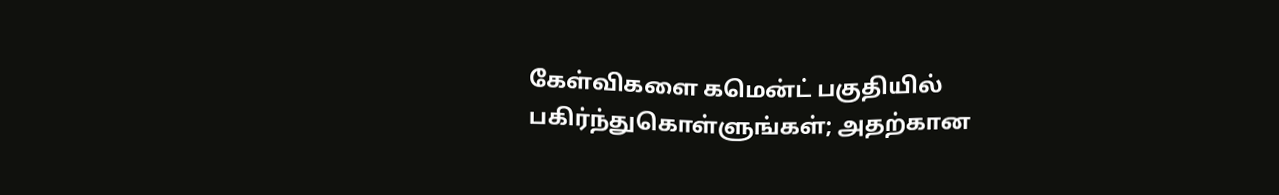கேள்விகளை கமென்ட் பகுதியில் பகிர்ந்துகொள்ளுங்கள்; அதற்கான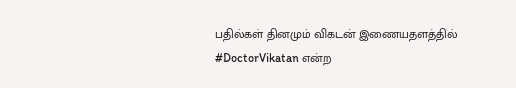பதில்கள் தினமும் விகடன் இணையதளத்தில் #DoctorVikatan என்ற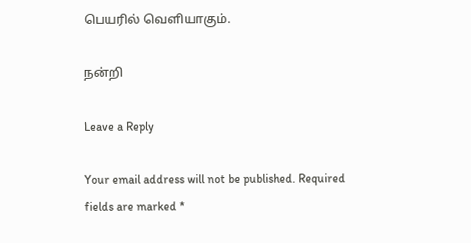பெயரில் வெளியாகும்.

நன்றி

Leave a Reply

Your email address will not be published. Required fields are marked *